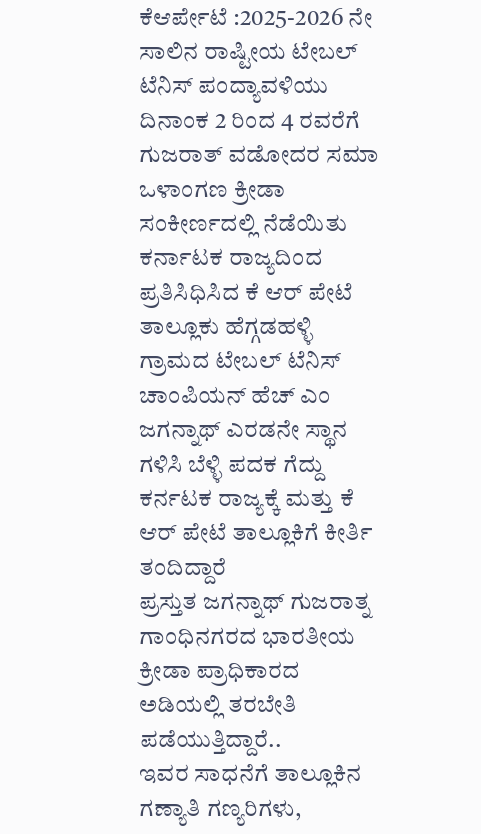ಕೆಆರ್ಪೇಟೆ :2025-2026 ನೇ ಸಾಲಿನ ರಾಷ್ಟೀಯ ಟೇಬಲ್ ಟೆನಿಸ್ ಪಂದ್ಯಾವಳಿಯು ದಿನಾಂಕ 2 ರಿಂದ 4 ರವರೆಗೆ ಗುಜರಾತ್ ವಡೋದರ ಸಮಾ ಒಳಾಂಗಣ ಕ್ರೀಡಾ ಸಂಕೀರ್ಣದಲ್ಲಿ ನೆಡೆಯಿತು ಕರ್ನಾಟಕ ರಾಜ್ಯದಿಂದ ಪ್ರತಿಸಿಧಿಸಿದ ಕೆ ಆರ್ ಪೇಟೆ ತಾಲ್ಲೂಕು ಹೆಗ್ಗಡಹಳ್ಳಿ ಗ್ರಾಮದ ಟೇಬಲ್ ಟೆನಿಸ್ ಚಾಂಪಿಯನ್ ಹೆಚ್ ಎಂ ಜಗನ್ನಾಥ್ ಎರಡನೇ ಸ್ಥಾನ ಗಳಿಸಿ ಬೆಳ್ಳಿ ಪದಕ ಗೆದ್ದು ಕರ್ನಟಕ ರಾಜ್ಯಕ್ಕೆ ಮತ್ತು ಕೆ ಆರ್ ಪೇಟೆ ತಾಲ್ಲೂಕಿಗೆ ಕೀರ್ತಿ ತಂದಿದ್ದಾರೆ
ಪ್ರಸ್ತುತ ಜಗನ್ನಾಥ್ ಗುಜರಾತ್ನ ಗಾಂಧಿನಗರದ ಭಾರತೀಯ ಕ್ರೀಡಾ ಪ್ರಾಧಿಕಾರದ ಅಡಿಯಲ್ಲಿ ತರಬೇತಿ ಪಡೆಯುತ್ತಿದ್ದಾರೆ..
ಇವರ ಸಾಧನೆಗೆ ತಾಲ್ಲೂಕಿನ ಗಣ್ಯಾತಿ ಗಣ್ಯರಿಗಳು,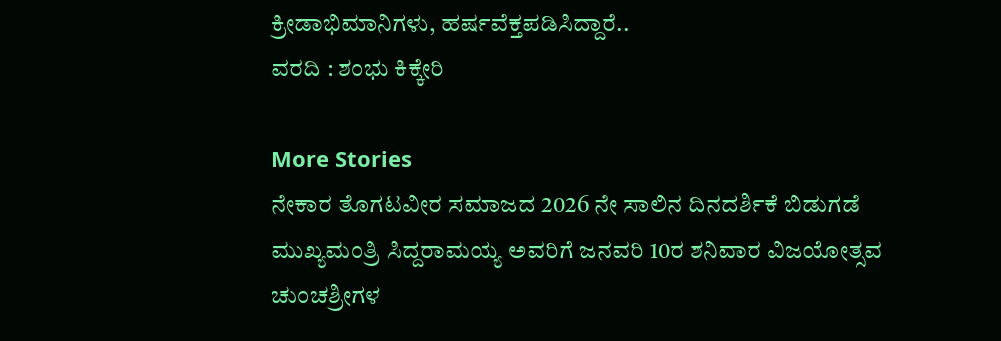ಕ್ರೀಡಾಭಿಮಾನಿಗಳು, ಹರ್ಷವೆಕ್ತಪಡಿಸಿದ್ದಾರೆ..
ವರದಿ : ಶಂಭು ಕಿಕ್ಕೇರಿ

More Stories
ನೇಕಾರ ತೊಗಟವೀರ ಸಮಾಜದ 2026 ನೇ ಸಾಲಿನ ದಿನದರ್ಶಿಕೆ ಬಿಡುಗಡೆ
ಮುಖ್ಯಮಂತ್ರಿ ಸಿದ್ದರಾಮಯ್ಯ ಅವರಿಗೆ ಜನವರಿ 10ರ ಶನಿವಾರ ವಿಜಯೋತ್ಸವ
ಚುಂಚಶ್ರೀಗಳ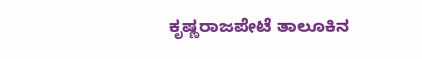ಕೃಷ್ಣರಾಜಪೇಟೆ ತಾಲೂಕಿನ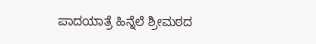ಪಾದಯಾತ್ರೆ ಹಿನ್ನೆಲೆ ಶ್ರೀಮಠದ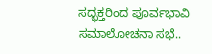ಸದ್ಭಕ್ತರಿಂದ ಪೂರ್ವಭಾವಿ ಸಮಾಲೋಚನಾ ಸಭೆ..